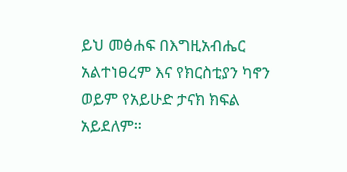ይህ መፅሐፍ በእግዚአብሔር አልተነፀረም እና የክርስቲያን ካኖን ወይም የአይሁድ ታናክ ክፍል አይደለም።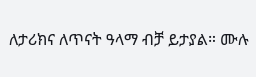ለታሪክና ለጥናት ዓላማ ብቻ ይታያል። ሙሉ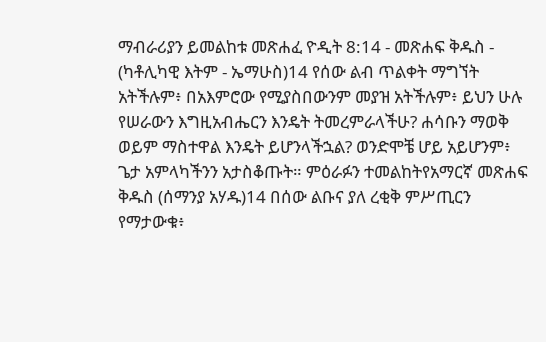ማብራሪያን ይመልከቱ መጽሐፈ ዮዲት 8:14 - መጽሐፍ ቅዱስ - (ካቶሊካዊ እትም - ኤማሁስ)14 የሰው ልብ ጥልቀት ማግኘት አትችሉም፥ በአእምሮው የሚያስበውንም መያዝ አትችሉም፥ ይህን ሁሉ የሠራውን እግዚአብሔርን እንዴት ትመረምራላችሁ? ሐሳቡን ማወቅ ወይም ማስተዋል እንዴት ይሆንላችኋል? ወንድሞቼ ሆይ አይሆንም፥ ጌታ አምላካችንን አታስቆጡት። ምዕራፉን ተመልከትየአማርኛ መጽሐፍ ቅዱስ (ሰማንያ አሃዱ)14 በሰው ልቡና ያለ ረቂቅ ምሥጢርን የማታውቁ፥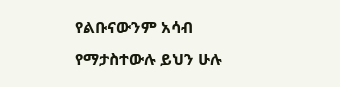የልቡናውንም አሳብ የማታስተውሉ ይህን ሁሉ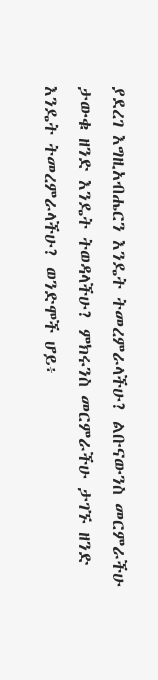ያደረገ እግዚአብሔርን እንዴት ትመረምራላችሁ? ልቡናውንስ መርምራችሁ ታውቁ ዘንድ እንዴት ትወዳላችሁ? ምክሩንስ መርምራችሁ ታገኙ ዘንድ እንዴት ትመረምራላችሁ? ወንድሞች ሆይ፥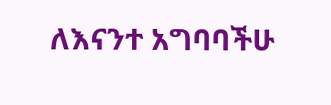ለእናንተ አግባባችሁ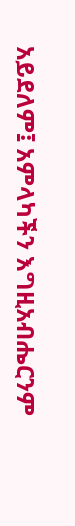አይደለም፤ አምላካችን እግዚአብሔርንም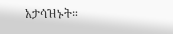አታሳዝኑት።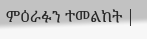ምዕራፉን ተመልከት |